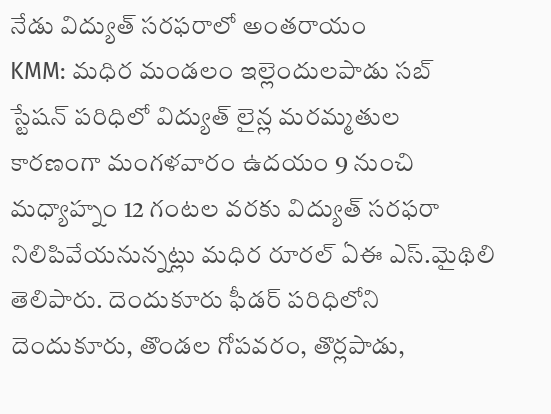నేడు విద్యుత్ సరఫరాలో అంతరాయం
KMM: మధిర మండలం ఇల్లెందులపాడు సబ్ స్టేషన్ పరిధిలో విద్యుత్ లైన్ల మరమ్మతుల కారణంగా మంగళవారం ఉదయం 9 నుంచి మధ్యాహ్నం 12 గంటల వరకు విద్యుత్ సరఫరా నిలిపివేయనున్నట్లు మధిర రూరల్ ఏఈ ఎస్.మైథిలి తెలిపారు. దెందుకూరు ఫీడర్ పరిధిలోని దెందుకూరు, తొండల గోపవరం, తొర్లపాడు,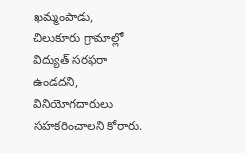ఖమ్మంపాడు, చిలుకూరు గ్రామాల్లో విద్యుత్ సరఫరా ఉండదని, వినియోగదారులు సహకరించాలని కోరారు.